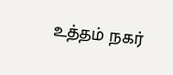உத்தம் நகர்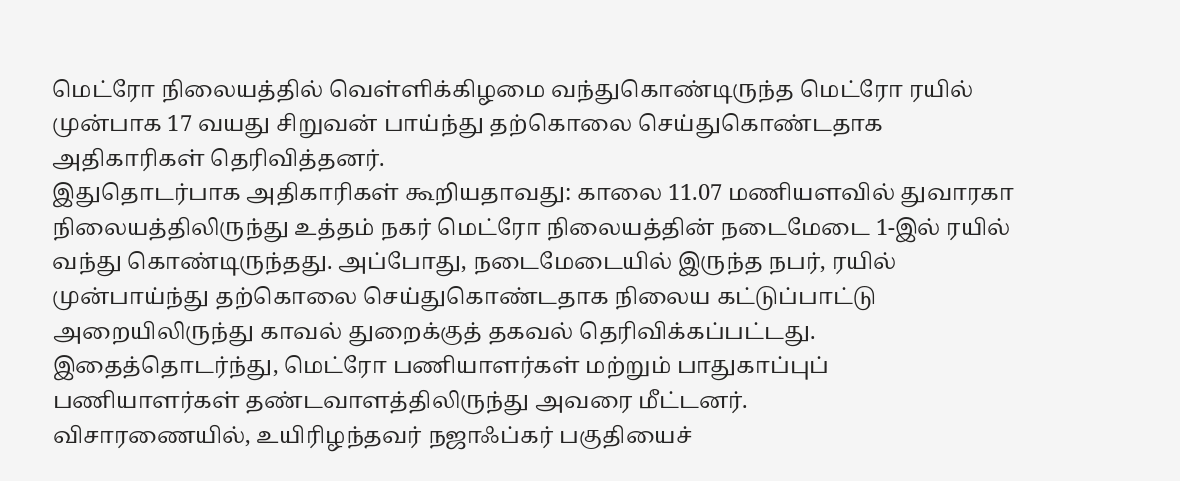மெட்ரோ நிலையத்தில் வெள்ளிக்கிழமை வந்துகொண்டிருந்த மெட்ரோ ரயில் முன்பாக 17 வயது சிறுவன் பாய்ந்து தற்கொலை செய்துகொண்டதாக அதிகாரிகள் தெரிவித்தனர்.
இதுதொடர்பாக அதிகாரிகள் கூறியதாவது: காலை 11.07 மணியளவில் துவாரகா நிலையத்திலிருந்து உத்தம் நகர் மெட்ரோ நிலையத்தின் நடைமேடை 1-இல் ரயில் வந்து கொண்டிருந்தது. அப்போது, நடைமேடையில் இருந்த நபர், ரயில் முன்பாய்ந்து தற்கொலை செய்துகொண்டதாக நிலைய கட்டுப்பாட்டு அறையிலிருந்து காவல் துறைக்குத் தகவல் தெரிவிக்கப்பட்டது. இதைத்தொடர்ந்து, மெட்ரோ பணியாளர்கள் மற்றும் பாதுகாப்புப் பணியாளர்கள் தண்டவாளத்திலிருந்து அவரை மீட்டனர்.
விசாரணையில், உயிரிழந்தவர் நஜாஃப்கர் பகுதியைச்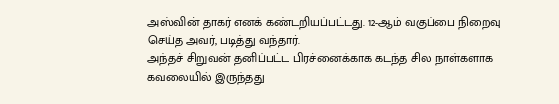அஸ்வின் தாகர் எனக் கண்டறியப்பட்டது. 12-ஆம் வகுப்பை நிறைவு செய்த அவர், படித்து வந்தார்.
அந்தச் சிறுவன் தனிப்பட்ட பிரச்னைக்காக கடந்த சில நாள்களாக கவலையில் இருந்தது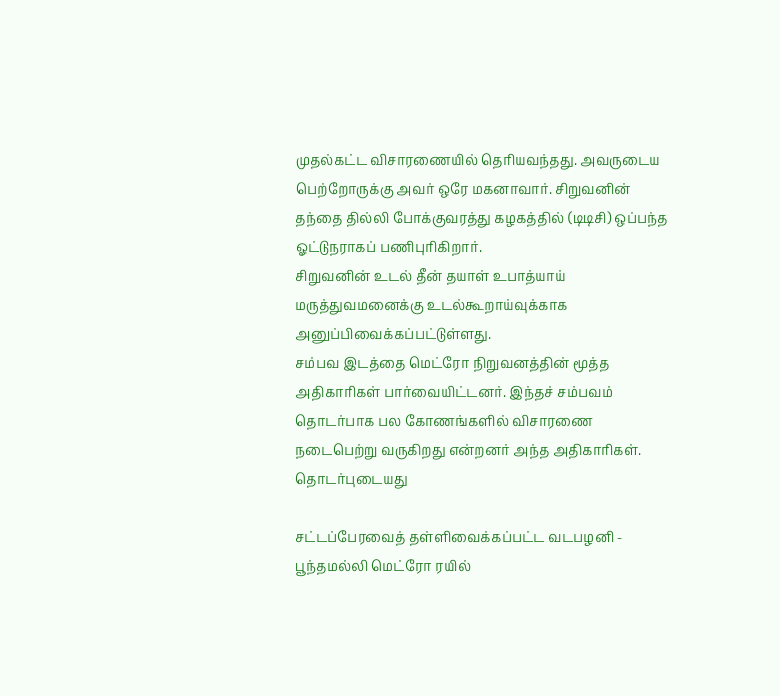முதல்கட்ட விசாரணையில் தெரியவந்தது. அவருடைய பெற்றோருக்கு அவர் ஒரே மகனாவார். சிறுவனின் தந்தை தில்லி போக்குவரத்து கழகத்தில் (டிடிசி) ஒப்பந்த ஓட்டுநராகப் பணிபுரிகிறார்.
சிறுவனின் உடல் தீன் தயாள் உபாத்யாய் மருத்துவமனைக்கு உடல்கூறாய்வுக்காக அனுப்பிவைக்கப்பட்டுள்ளது.
சம்பவ இடத்தை மெட்ரோ நிறுவனத்தின் மூத்த அதிகாரிகள் பார்வையிட்டனர். இந்தச் சம்பவம் தொடர்பாக பல கோணங்களில் விசாரணை நடைபெற்று வருகிறது என்றனர் அந்த அதிகாரிகள்.
தொடர்புடையது

சட்டப்பேரவைத் தள்ளிவைக்கப்பட்ட வடபழனி - பூந்தமல்லி மெட்ரோ ரயில்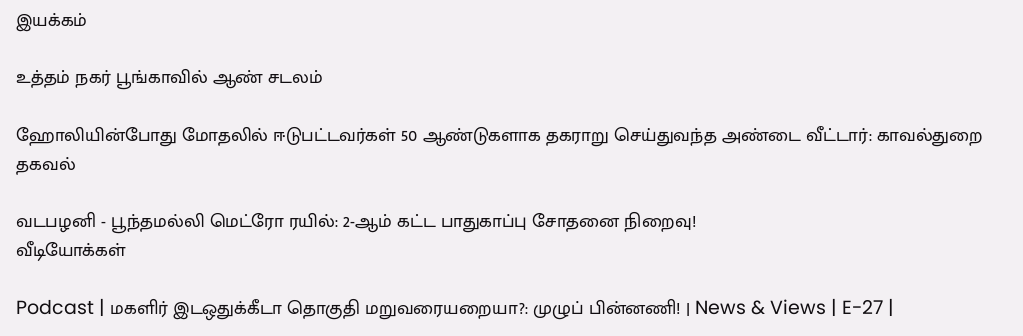இயக்கம்

உத்தம் நகர் பூங்காவில் ஆண் சடலம்

ஹோலியின்போது மோதலில் ஈடுபட்டவர்கள் 50 ஆண்டுகளாக தகராறு செய்துவந்த அண்டை வீட்டார்: காவல்துறை தகவல்

வடபழனி - பூந்தமல்லி மெட்ரோ ரயில்: 2-ஆம் கட்ட பாதுகாப்பு சோதனை நிறைவு!
வீடியோக்கள்

Podcast | மகளிர் இடஒதுக்கீடா தொகுதி மறுவரையறையா?: முழுப் பின்னணி! | News & Views | E-27 |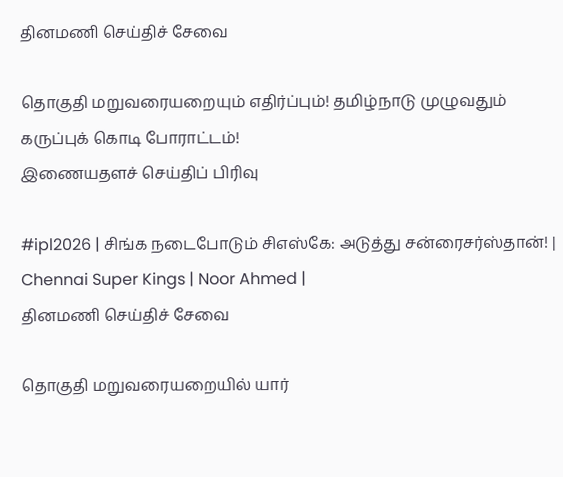தினமணி செய்திச் சேவை

தொகுதி மறுவரையறையும் எதிர்ப்பும்! தமிழ்நாடு முழுவதும் கருப்புக் கொடி போராட்டம்!
இணையதளச் செய்திப் பிரிவு

#ipl2026 | சிங்க நடைபோடும் சிஎஸ்கே: அடுத்து சன்ரைசர்ஸ்தான்! | Chennai Super Kings | Noor Ahmed |
தினமணி செய்திச் சேவை

தொகுதி மறுவரையறையில் யார்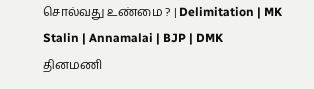சொல்வது உண்மை ? | Delimitation | MK Stalin | Annamalai | BJP | DMK
தினமணி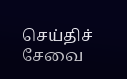செய்திச் சேவை